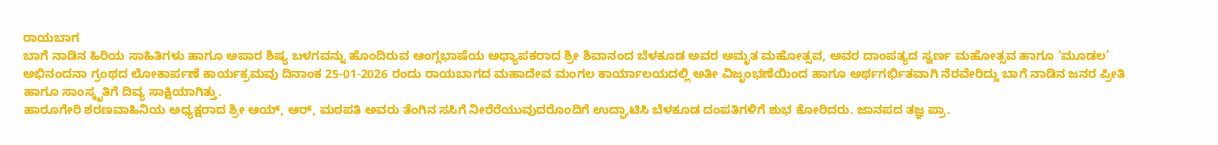ರಾಯಬಾಗ
ಬಾಗೆ ನಾಡಿನ ಹಿರಿಯ ಸಾಹಿತಿಗಳು ಹಾಗೂ ಅಪಾರ ಶಿಷ್ಯ ಬಳಗವನ್ನು ಹೊಂದಿರುವ ಆಂಗ್ಲಭಾಷೆಯ ಅಧ್ಯಾಪಕರಾದ ಶ್ರೀ ಶಿವಾನಂದ ಬೆಳಕೂಡ ಅವರ ಅಮೃತ ಮಹೋತ್ಸವ, ಅವರ ದಾಂಪತ್ಯದ ಸ್ವರ್ಣ ಮಹೋತ್ಸವ ಹಾಗೂ ‘ಮೂಡಲ’ ಅಭಿನಂದನಾ ಗ್ರಂಥದ ಲೋಕಾರ್ಪಣೆ ಕಾರ್ಯಕ್ರಮವು ದಿನಾಂಕ 25-01-2026 ರಂದು ರಾಯಬಾಗದ ಮಹಾದೇವ ಮಂಗಲ ಕಾರ್ಯಾಲಯದಲ್ಲಿ ಅತೀ ವಿಜೃಂಭಣೆಯಿಂದ ಹಾಗೂ ಅರ್ಥಗರ್ಭಿತವಾಗಿ ನೆರವೇರಿದ್ದು ಬಾಗೆ ನಾಡಿನ ಜನರ ಪ್ರೀತಿ ಹಾಗೂ ಸಾಂಸ್ಕೃತಿಗೆ ದಿವ್ಯ ಸಾಕ್ಷಿಯಾಗಿತ್ತು.
ಹಾರೂಗೇರಿ ಶರಣವಾಹಿನಿಯ ಅಧ್ಯಕ್ಷರಾದ ಶ್ರೀ ಆಯ್, ಆರ್, ಮಠಪತಿ ಅವರು ತೆಂಗಿನ ಸಸಿಗೆ ನೀರೆರೆಯುವುದರೊಂದಿಗೆ ಉದ್ಘಾಟಿಸಿ ಬೆಳಕೂಡ ದಂಪತಿಗಳಿಗೆ ಶುಭ ಕೋರಿದರು. ಜಾನಪದ ತಜ್ಞ ಪ್ರಾ.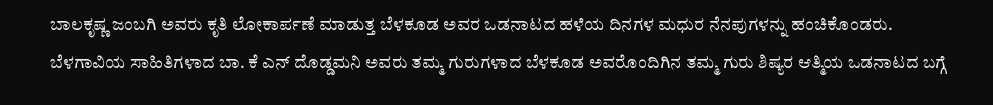ಬಾಲಕೃಷ್ಣ ಜಂಬಗಿ ಅವರು ಕೃತಿ ಲೋಕಾರ್ಪಣೆ ಮಾಡುತ್ತ ಬೆಳಕೂಡ ಅವರ ಒಡನಾಟದ ಹಳೆಯ ದಿನಗಳ ಮಧುರ ನೆನಪುಗಳನ್ನು ಹಂಚಿಕೊಂಡರು.
ಬೆಳಗಾವಿಯ ಸಾಹಿತಿಗಳಾದ ಬಾ. ಕೆ ಎನ್ ದೊಡ್ಡಮನಿ ಅವರು ತಮ್ಮ ಗುರುಗಳಾದ ಬೆಳಕೂಡ ಅವರೊಂದಿಗಿನ ತಮ್ಮ ಗುರು ಶಿಷ್ಯರ ಆತ್ಮಿಯ ಒಡನಾಟದ ಬಗ್ಗೆ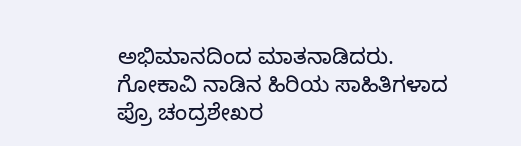ಅಭಿಮಾನದಿಂದ ಮಾತನಾಡಿದರು. ಗೋಕಾವಿ ನಾಡಿನ ಹಿರಿಯ ಸಾಹಿತಿಗಳಾದ ಪ್ರೊ ಚಂದ್ರಶೇಖರ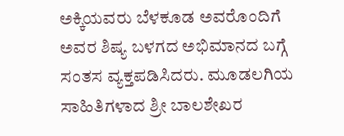ಅಕ್ಕಿಯವರು ಬೆಳಕೂಡ ಅವರೊಂದಿಗೆ ಅವರ ಶಿಷ್ಯ ಬಳಗದ ಅಭಿಮಾನದ ಬಗ್ಗೆ ಸಂತಸ ವ್ಯಕ್ತಪಡಿಸಿದರು. ಮೂಡಲಗಿಯ ಸಾಹಿತಿಗಳಾದ ಶ್ರೀ ಬಾಲಶೇಖರ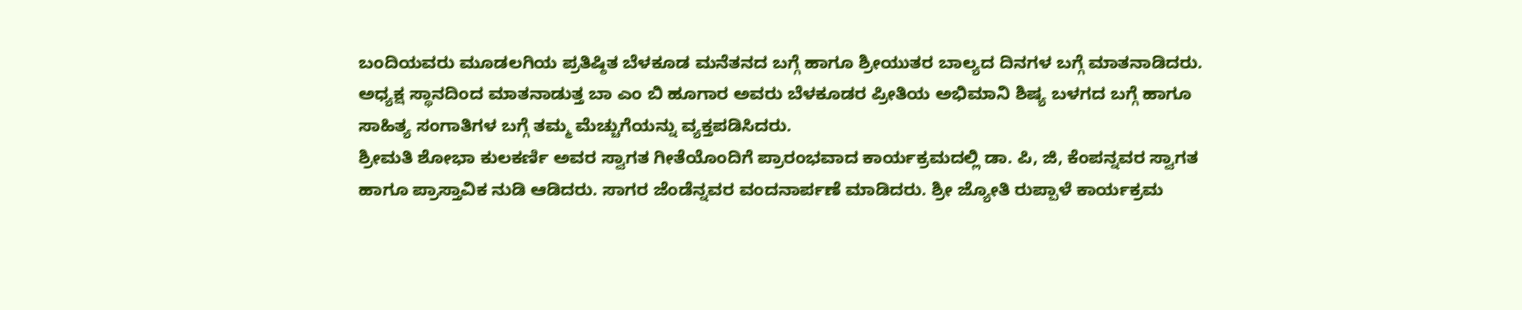ಬಂದಿಯವರು ಮೂಡಲಗಿಯ ಪ್ರತಿಷ್ಠಿತ ಬೆಳಕೂಡ ಮನೆತನದ ಬಗ್ಗೆ ಹಾಗೂ ಶ್ರೀಯುತರ ಬಾಲ್ಯದ ದಿನಗಳ ಬಗ್ಗೆ ಮಾತನಾಡಿದರು.
ಅಧ್ಯಕ್ಷ ಸ್ಥಾನದಿಂದ ಮಾತನಾಡುತ್ತ ಬಾ ಎಂ ಬಿ ಹೂಗಾರ ಅವರು ಬೆಳಕೂಡರ ಪ್ರೀತಿಯ ಅಭಿಮಾನಿ ಶಿಷ್ಯ ಬಳಗದ ಬಗ್ಗೆ ಹಾಗೂ ಸಾಹಿತ್ಯ ಸಂಗಾತಿಗಳ ಬಗ್ಗೆ ತಮ್ಮ ಮೆಚ್ಚುಗೆಯನ್ನು ವ್ಯಕ್ತಪಡಿಸಿದರು.
ಶ್ರೀಮತಿ ಶೋಭಾ ಕುಲಕರ್ಣಿ ಅವರ ಸ್ವಾಗತ ಗೀತೆಯೊಂದಿಗೆ ಪ್ರಾರಂಭವಾದ ಕಾರ್ಯಕ್ರಮದಲ್ಲಿ ಡಾ. ಪಿ, ಜಿ, ಕೆಂಪನ್ನವರ ಸ್ವಾಗತ ಹಾಗೂ ಪ್ರಾಸ್ತಾವಿಕ ನುಡಿ ಆಡಿದರು. ಸಾಗರ ಜೆಂಡೆನ್ನವರ ವಂದನಾರ್ಪಣೆ ಮಾಡಿದರು. ಶ್ರೀ ಜ್ಯೋತಿ ರುಪ್ಪಾಳೆ ಕಾರ್ಯಕ್ರಮ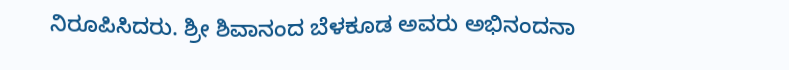ನಿರೂಪಿಸಿದರು. ಶ್ರೀ ಶಿವಾನಂದ ಬೆಳಕೂಡ ಅವರು ಅಭಿನಂದನಾ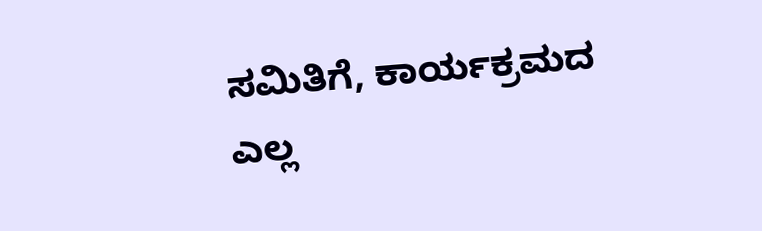ಸಮಿತಿಗೆ, ಕಾರ್ಯಕ್ರಮದ ಎಲ್ಲ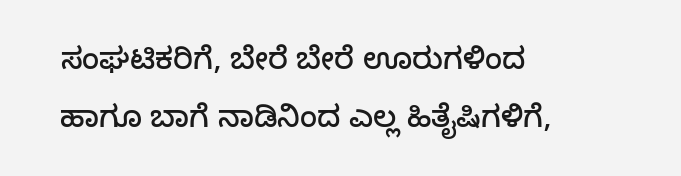ಸಂಘಟಿಕರಿಗೆ, ಬೇರೆ ಬೇರೆ ಊರುಗಳಿಂದ ಹಾಗೂ ಬಾಗೆ ನಾಡಿನಿಂದ ಎಲ್ಲ ಹಿತೈಷಿಗಳಿಗೆ,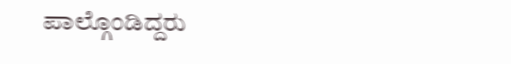ಪಾಲ್ಗೊಂಡಿದ್ದರು